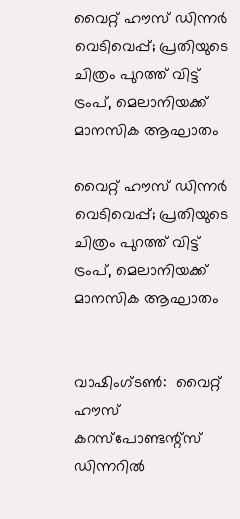വൈറ്റ് ഹൗസ് ഡിന്നർ വെടിവെപ്പ്; പ്രതിയുടെ ചിത്രം പുറത്ത് വിട്ട് ട്രംപ്, മെലാനിയക്ക് മാനസിക ആഘാതം

വൈറ്റ് ഹൗസ് ഡിന്നർ വെടിവെപ്പ്; പ്രതിയുടെ ചിത്രം പുറത്ത് വിട്ട് ട്രംപ്, മെലാനിയക്ക് മാനസിക ആഘാതം


വാഷിംഗ്ടൺ:  വൈറ്റ് ഹൗസ് കറസ്‌പോണ്ടന്റ്‌സ് ഡിന്നറിൽ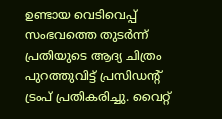ഉണ്ടായ വെടിവെപ്പ് സംഭവത്തെ തുടർന്ന് പ്രതിയുടെ ആദ്യ ചിത്രം പുറത്തുവിട്ട് പ്രസിഡന്റ് ട്രംപ് പ്രതികരിച്ചു. വൈറ്റ്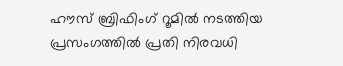ഹൗസ് ബ്രിഫിംഗ് റൂമിൽ നടത്തിയ പ്രസംഗത്തിൽ പ്രതി നിരവധി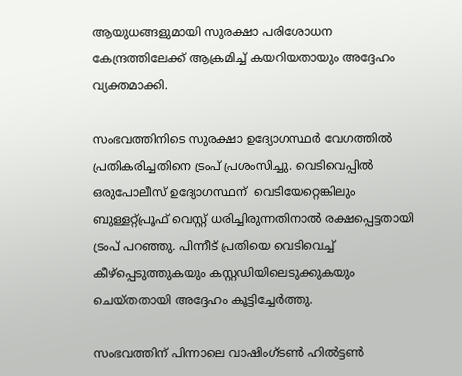ആയുധങ്ങളുമായി സുരക്ഷാ പരിശോധന കേന്ദ്രത്തിലേക്ക് ആക്രമിച്ച് കയറിയതായും അദ്ദേഹം വ്യക്തമാക്കി.

സംഭവത്തിനിടെ സുരക്ഷാ ഉദ്യോഗസ്ഥർ വേഗത്തിൽ പ്രതികരിച്ചതിനെ ട്രംപ് പ്രശംസിച്ചു. വെടിവെപ്പിൽ ഒരുപോലീസ് ഉദ്യോഗസ്ഥന്  വെടിയേറ്റെങ്കിലും ബുള്ളറ്റ്പ്രൂഫ് വെസ്റ്റ് ധരിച്ചിരുന്നതിനാൽ രക്ഷപ്പെട്ടതായി ട്രംപ് പറഞ്ഞു. പിന്നീട് പ്രതിയെ വെടിവെച്ച് കീഴ്‌പ്പെടുത്തുകയും കസ്റ്റഡിയിലെടുക്കുകയും ചെയ്തതായി അദ്ദേഹം കൂട്ടിച്ചേർത്തു.

സംഭവത്തിന് പിന്നാലെ വാഷിംഗ്ടൺ ഹിൽട്ടൺ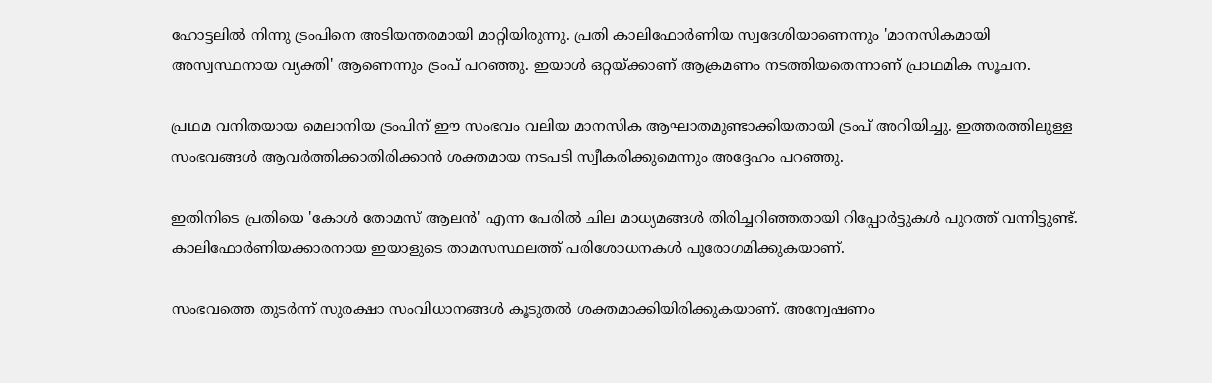ഹോട്ടലിൽ നിന്നു ട്രംപിനെ അടിയന്തരമായി മാറ്റിയിരുന്നു. പ്രതി കാലിഫോർണിയ സ്വദേശിയാണെന്നും 'മാനസികമായി അസ്വസ്ഥനായ വ്യക്തി' ആണെന്നും ട്രംപ് പറഞ്ഞു. ഇയാൾ ഒറ്റയ്ക്കാണ് ആക്രമണം നടത്തിയതെന്നാണ് പ്രാഥമിക സൂചന.

പ്രഥമ വനിതയായ മെലാനിയ ട്രംപിന് ഈ സംഭവം വലിയ മാനസിക ആഘാതമുണ്ടാക്കിയതായി ട്രംപ് അറിയിച്ചു. ഇത്തരത്തിലുള്ള സംഭവങ്ങൾ ആവർത്തിക്കാതിരിക്കാൻ ശക്തമായ നടപടി സ്വീകരിക്കുമെന്നും അദ്ദേഹം പറഞ്ഞു.

ഇതിനിടെ പ്രതിയെ 'കോൾ തോമസ് ആലൻ' എന്ന പേരിൽ ചില മാധ്യമങ്ങൾ തിരിച്ചറിഞ്ഞതായി റിപ്പോർട്ടുകൾ പുറത്ത് വന്നിട്ടുണ്ട്. കാലിഫോർണിയക്കാരനായ ഇയാളുടെ താമസസ്ഥലത്ത് പരിശോധനകൾ പുരോഗമിക്കുകയാണ്.

സംഭവത്തെ തുടർന്ന് സുരക്ഷാ സംവിധാനങ്ങൾ കൂടുതൽ ശക്തമാക്കിയിരിക്കുകയാണ്. അന്വേഷണം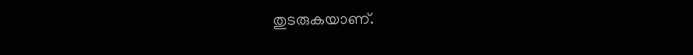തുടരുകയാണ്.